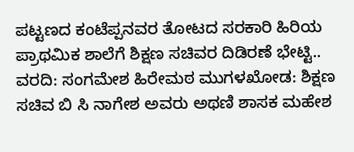ಪಟ್ಟಣದ ಕಂಟೆಪ್ಪನವರ ತೋಟದ ಸರಕಾರಿ ಹಿರಿಯ ಪ್ರಾಥಮಿಕ ಶಾಲೆಗೆ ಶಿಕ್ಷಣ ಸಚಿವರ ದಿಡಿರಣೆ ಭೇಟ್ಟಿ..
ವರದಿ: ಸಂಗಮೇಶ ಹಿರೇಮಠ ಮುಗಳಖೋಡ: ಶಿಕ್ಷಣ ಸಚಿವ ಬಿ ಸಿ ನಾಗೇಶ ಅವರು ಅಥಣಿ ಶಾಸಕ ಮಹೇಶ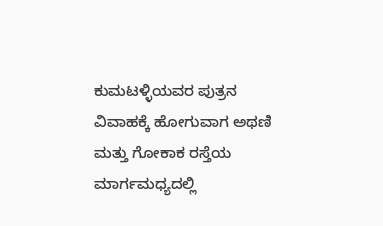ಕುಮಟಳ್ಳಿಯವರ ಪುತ್ರನ ವಿವಾಹಕ್ಕೆ ಹೋಗುವಾಗ ಅಥಣಿ ಮತ್ತು ಗೋಕಾಕ ರಸ್ತೆಯ ಮಾರ್ಗಮಧ್ಯದಲ್ಲಿ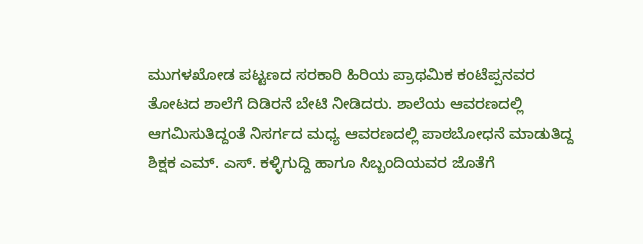ಮುಗಳಖೋಡ ಪಟ್ಟಣದ ಸರಕಾರಿ ಹಿರಿಯ ಪ್ರಾಥಮಿಕ ಕಂಟೆಪ್ಪನವರ ತೋಟದ ಶಾಲೆಗೆ ದಿಡಿರನೆ ಬೇಟಿ ನೀಡಿದರು. ಶಾಲೆಯ ಆವರಣದಲ್ಲಿ ಆಗಮಿಸುತಿದ್ದಂತೆ ನಿಸರ್ಗದ ಮಧ್ಯ ಆವರಣದಲ್ಲಿ ಪಾಠಬೋಧನೆ ಮಾಡುತಿದ್ದ ಶಿಕ್ಷಕ ಎಮ್. ಎಸ್. ಕಳ್ಳಿಗುದ್ದಿ ಹಾಗೂ ಸಿಬ್ಬಂದಿಯವರ ಜೊತೆಗೆ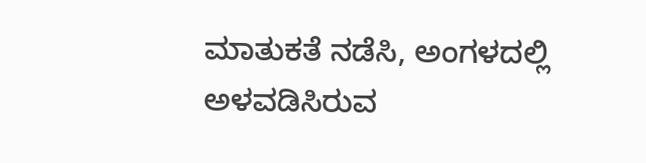ಮಾತುಕತೆ ನಡೆಸಿ, ಅಂಗಳದಲ್ಲಿ ಅಳವಡಿಸಿರುವ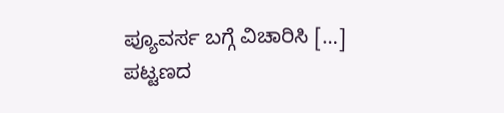ಪ್ಯೂವರ್ಸ ಬಗ್ಗೆ ವಿಚಾರಿಸಿ […]
ಪಟ್ಟಣದ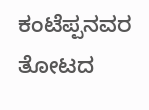ಕಂಟೆಪ್ಪನವರ ತೋಟದ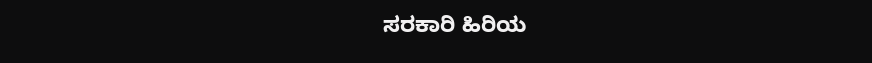ಸರಕಾರಿ ಹಿರಿಯ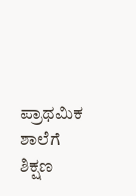ಪ್ರಾಥಮಿಕ ಶಾಲೆಗೆ ಶಿಕ್ಷಣ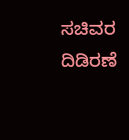ಸಚಿವರ ದಿಡಿರಣೆ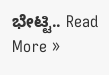ಭೇಟ್ಟಿ.. Read More »